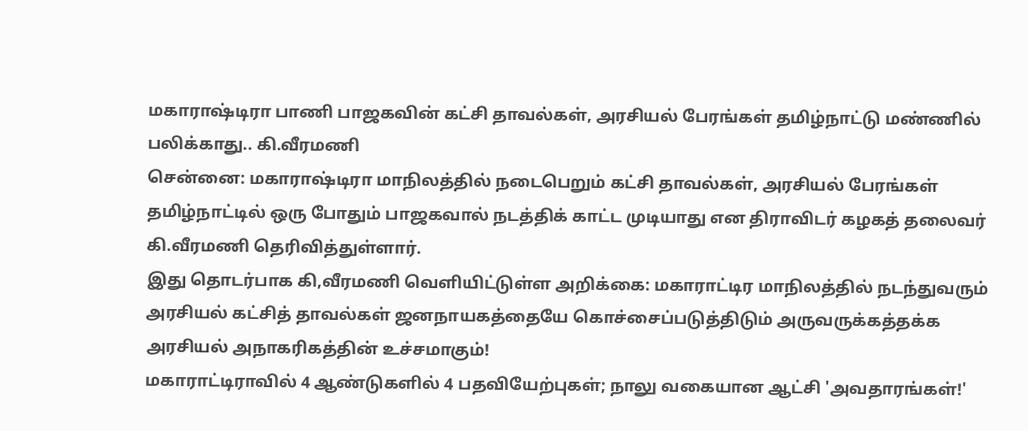மகாராஷ்டிரா பாணி பாஜகவின் கட்சி தாவல்கள், அரசியல் பேரங்கள் தமிழ்நாட்டு மண்ணில் பலிக்காது.. கி.வீரமணி
சென்னை: மகாராஷ்டிரா மாநிலத்தில் நடைபெறும் கட்சி தாவல்கள், அரசியல் பேரங்கள் தமிழ்நாட்டில் ஒரு போதும் பாஜகவால் நடத்திக் காட்ட முடியாது என திராவிடர் கழகத் தலைவர் கி.வீரமணி தெரிவித்துள்ளார்.
இது தொடர்பாக கி,வீரமணி வெளியிட்டுள்ள அறிக்கை: மகாராட்டிர மாநிலத்தில் நடந்துவரும் அரசியல் கட்சித் தாவல்கள் ஜனநாயகத்தையே கொச்சைப்படுத்திடும் அருவருக்கத்தக்க அரசியல் அநாகரிகத்தின் உச்சமாகும்!
மகாராட்டிராவில் 4 ஆண்டுகளில் 4 பதவியேற்புகள்; நாலு வகையான ஆட்சி 'அவதாரங்கள்!'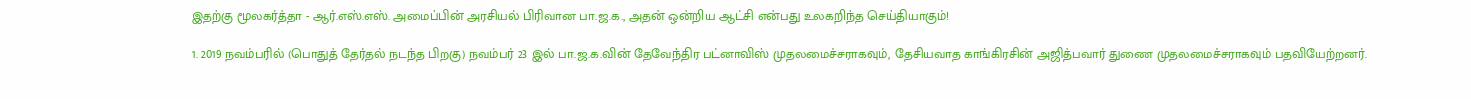இதற்கு மூலகர்த்தா - ஆர்.எஸ்.எஸ். அமைப்பின் அரசியல் பிரிவான பா.ஜ.க., அதன் ஒன்றிய ஆட்சி என்பது உலகறிந்த செய்தியாகும்!

1. 2019 நவம்பரில் (பொதுத் தேர்தல் நடந்த பிறகு) நவம்பர் 23 இல் பா.ஜ.க.வின் தேவேந்திர பட்னாவிஸ் முதலமைச்சராகவும், தேசியவாத காங்கிரசின் அஜித்பவார் துணை முதலமைச்சராகவும் பதவியேற்றனர்.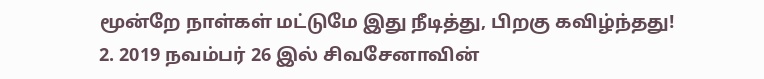மூன்றே நாள்கள் மட்டுமே இது நீடித்து, பிறகு கவிழ்ந்தது!
2. 2019 நவம்பர் 26 இல் சிவசேனாவின்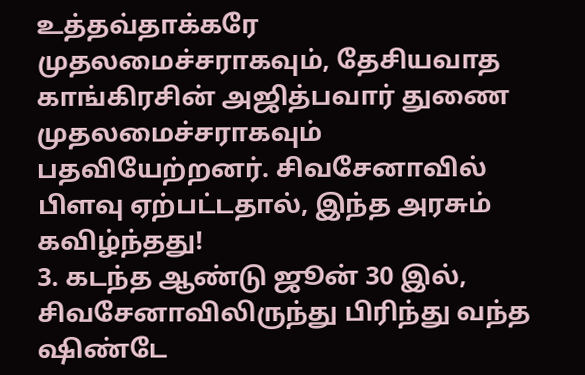உத்தவ்தாக்கரே முதலமைச்சராகவும், தேசியவாத காங்கிரசின் அஜித்பவார் துணை முதலமைச்சராகவும் பதவியேற்றனர். சிவசேனாவில் பிளவு ஏற்பட்டதால், இந்த அரசும் கவிழ்ந்தது!
3. கடந்த ஆண்டு ஜூன் 30 இல், சிவசேனாவிலிருந்து பிரிந்து வந்த ஷிண்டே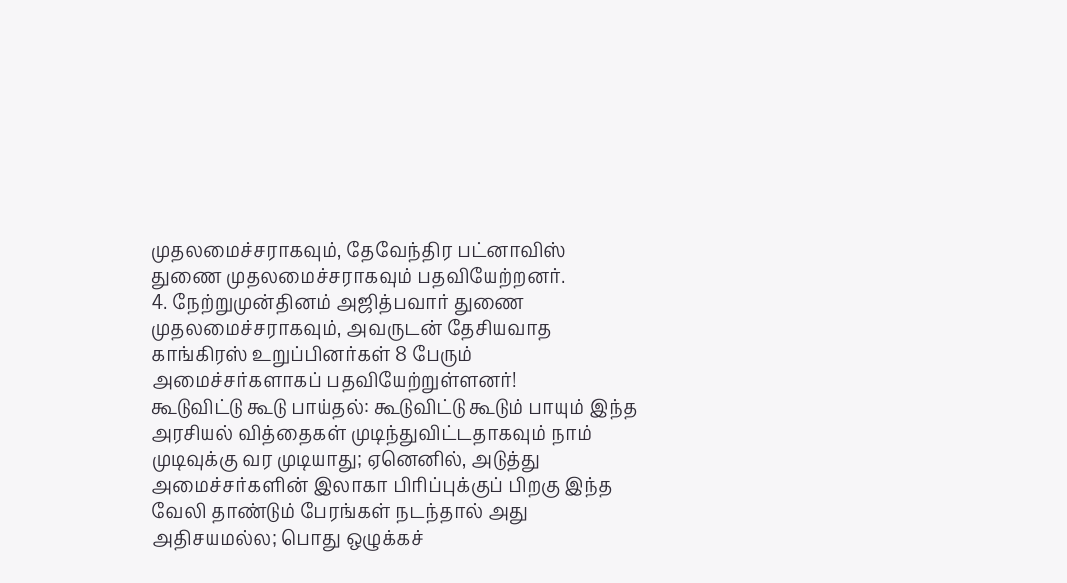முதலமைச்சராகவும், தேவேந்திர பட்னாவிஸ் துணை முதலமைச்சராகவும் பதவியேற்றனர்.
4. நேற்றுமுன்தினம் அஜித்பவார் துணை முதலமைச்சராகவும், அவருடன் தேசியவாத காங்கிரஸ் உறுப்பினர்கள் 8 பேரும் அமைச்சர்களாகப் பதவியேற்றுள்ளனர்!
கூடுவிட்டு கூடு பாய்தல்: கூடுவிட்டு கூடும் பாயும் இந்த அரசியல் வித்தைகள் முடிந்துவிட்டதாகவும் நாம் முடிவுக்கு வர முடியாது; ஏனெனில், அடுத்து அமைச்சர்களின் இலாகா பிரிப்புக்குப் பிறகு இந்த வேலி தாண்டும் பேரங்கள் நடந்தால் அது அதிசயமல்ல; பொது ஒழுக்கச்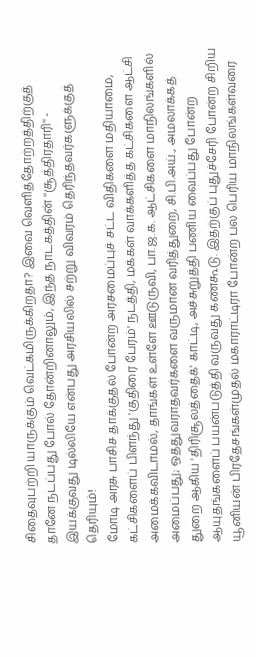சிதைவுபற்றி யாருக்கும் வெட்கமிருக்கிறதா? இவை வெளித்தோற்றத்திற்குத் தானே நடப்பது போல் தோன்றினாலும், இந்த நாடகத்தின் ''சூத்திரதாரி'' - இயக்குவது டில்லியே என்பது அரசியலில் சற்று விவரம் தெரிந்தவர்களுக்குத் தெரியும்!
மோடி அரசு பாசிச தாக்குதல் போன்ற அரசமைப்புச் சட்ட விதிகளை மதியாமை, கட்சிகளைப் பிளந்து 'குதிரை பேரம்' நடத்தி, மக்கள் வாக்களித்த கட்சிகளை ஆட்சி அமைக்கவிடாமல், தாங்கள் உள்ளே ஊடுருவி, பா.ஜ.க. ஆட்சிகளை மாநிலங்களில் அமைப்பது; ஒத்துவராதவர்களை வருமான வரித்துறை, சி.பி.அய்., அமலாக்கத் துறை ஆகிய 'திரிசூலத்தைக்' காட்டி, அச்சுறுத்தி பணிய வைப்பது போன்ற ஆயுதங்களைப் பயன்படுத்தி வருவது கண்கூடு. இதற்குப் புதுச்சேரி போன்ற சிறிய யூனியன் பிரதேசங்கள்முதல் மகாராட்டிரா போன்ற பல பெரிய மாநிலங்கள்வரை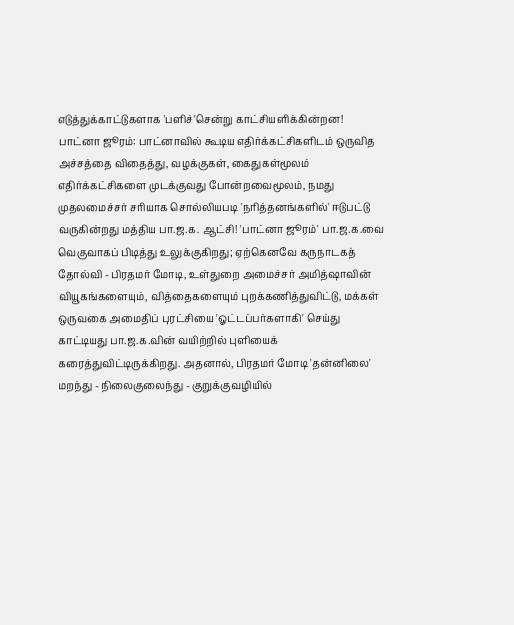எடுத்துக்காட்டுகளாக 'பளிச்'சென்று காட்சியளிக்கின்றன!
பாட்னா ஜூரம்: பாட்னாவில் கூடிய எதிர்க்கட்சிகளிடம் ஒருவித அச்சத்தை விதைத்து, வழக்குகள், கைதுகள்மூலம் எதிர்க்கட்சிகளை முடக்குவது போன்றவைமூலம், நமது முதலமைச்சர் சரியாக சொல்லியபடி 'நரித்தனங்களில்' ஈடுபட்டு வருகின்றது மத்திய பா.ஜ.க. ஆட்சி! 'பாட்னா ஜூரம்' பா.ஜ.க.வை வெகுவாகப் பிடித்து உலுக்குகிறது; ஏற்கெனவே கருநாடகத் தோல்வி - பிரதமர் மோடி, உள்துறை அமைச்சர் அமித்ஷாவின் வியூகங்களையும், வித்தைகளையும் புறக்கணித்துவிட்டு, மக்கள் ஒருவகை அமைதிப் புரட்சியை 'ஓட்டப்பர்களாகி' செய்து காட்டியது பா.ஜ.க.வின் வயிற்றில் புளியைக் கரைத்துவிட்டிருக்கிறது. அதனால், பிரதமர் மோடி 'தன்னிலை' மறந்து - நிலைகுலைந்து - குறுக்குவழியில்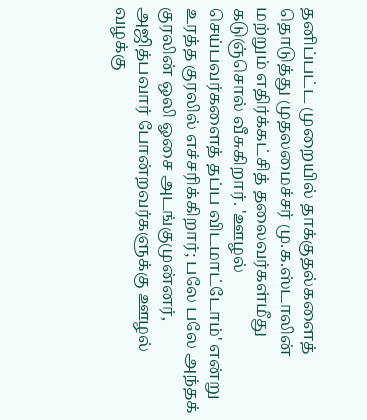தனிப்பட்ட முறையில் தாக்குதல்களைத் தொடுத்து முதலமைச்சர் மு.க.ஸ்டாலின் மற்றும் எதிர்க்கட்சித் தலைவர்கள்மீது கடுஞ்சொல் வீசுகிறார். 'ஊழல் செய்பவர்களைத் தப்ப விடமாட்டோம்' என்று உரத்த குரலில் எச்சரிக்கிறார்; பலே பலே அந்தக் குரலின் ஒலி ஓசை அடங்குமுன்னர், அஜித்பவார் போன்றவர்களுக்கு ஊழல் வழக்கு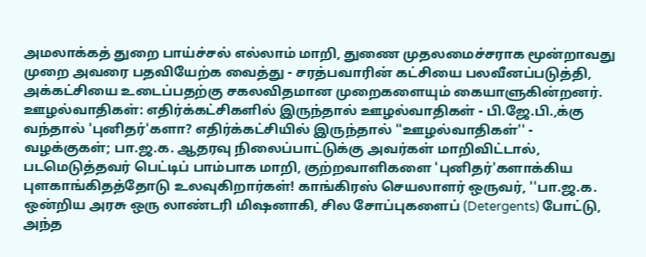அமலாக்கத் துறை பாய்ச்சல் எல்லாம் மாறி, துணை முதலமைச்சராக மூன்றாவது முறை அவரை பதவியேற்க வைத்து - சரத்பவாரின் கட்சியை பலவீனப்படுத்தி, அக்கட்சியை உடைப்பதற்கு சகலவிதமான முறைகளையும் கையாளுகின்றனர்.
ஊழல்வாதிகள்: எதிர்க்கட்சிகளில் இருந்தால் ஊழல்வாதிகள் - பி.ஜே.பி.,க்கு வந்தால் 'புனிதர்'களா? எதிர்க்கட்சியில் இருந்தால் ''ஊழல்வாதிகள்'' - வழக்குகள்; பா.ஜ.க. ஆதரவு நிலைப்பாட்டுக்கு அவர்கள் மாறிவிட்டால், படமெடுத்தவர் பெட்டிப் பாம்பாக மாறி, குற்றவாளிகளை 'புனிதர்'களாக்கிய புளகாங்கிதத்தோடு உலவுகிறார்கள்! காங்கிரஸ் செயலாளர் ஒருவர், ''பா.ஜ.க. ஒன்றிய அரசு ஒரு லாண்டரி மிஷனாகி, சில சோப்புகளைப் (Detergents) போட்டு, அந்த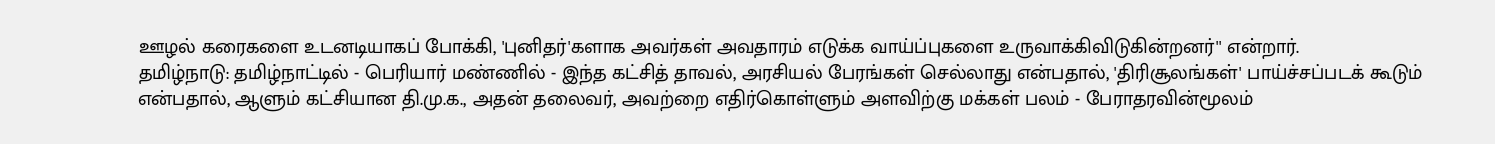ஊழல் கரைகளை உடனடியாகப் போக்கி, 'புனிதர்'களாக அவர்கள் அவதாரம் எடுக்க வாய்ப்புகளை உருவாக்கிவிடுகின்றனர்'' என்றார்.
தமிழ்நாடு: தமிழ்நாட்டில் - பெரியார் மண்ணில் - இந்த கட்சித் தாவல், அரசியல் பேரங்கள் செல்லாது என்பதால், 'திரிசூலங்கள்' பாய்ச்சப்படக் கூடும் என்பதால், ஆளும் கட்சியான தி.மு.க., அதன் தலைவர், அவற்றை எதிர்கொள்ளும் அளவிற்கு மக்கள் பலம் - பேராதரவின்மூலம்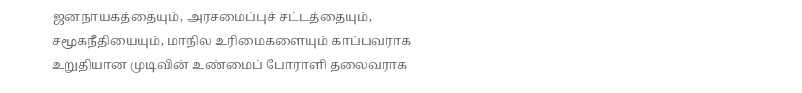ஜனநாயகத்தையும், அரசமைப்புச் சட்டத்தையும், சமூகநீதியையும், மாநில உரிமைகளையும் காப்பவராக உறுதியான முடிவின் உண்மைப் போராளி தலைவராக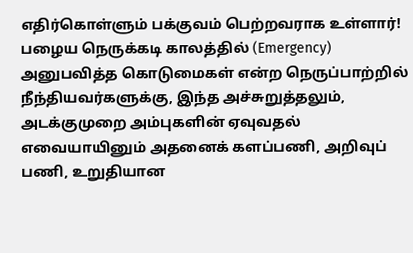எதிர்கொள்ளும் பக்குவம் பெற்றவராக உள்ளார்! பழைய நெருக்கடி காலத்தில் (Emergency) அனுபவித்த கொடுமைகள் என்ற நெருப்பாற்றில் நீந்தியவர்களுக்கு, இந்த அச்சுறுத்தலும், அடக்குமுறை அம்புகளின் ஏவுவதல் எவையாயினும் அதனைக் களப்பணி, அறிவுப் பணி, உறுதியான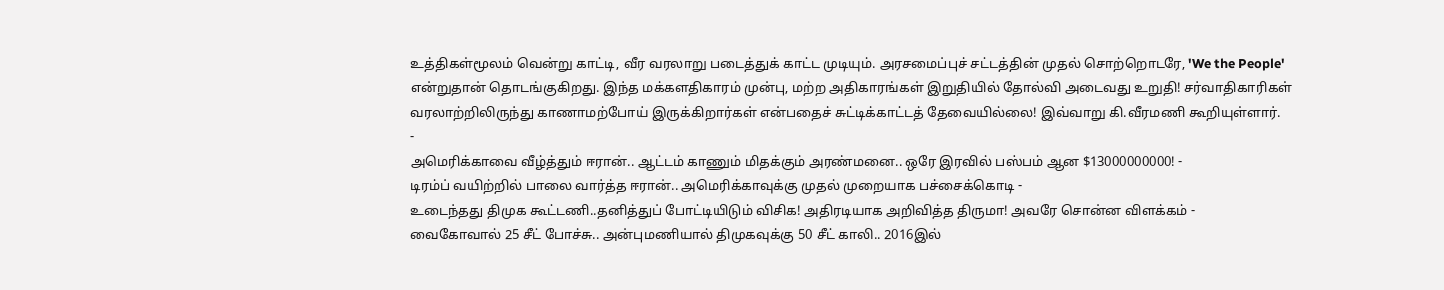உத்திகள்மூலம் வென்று காட்டி, வீர வரலாறு படைத்துக் காட்ட முடியும். அரசமைப்புச் சட்டத்தின் முதல் சொற்றொடரே, 'We the People' என்றுதான் தொடங்குகிறது. இந்த மக்களதிகாரம் முன்பு, மற்ற அதிகாரங்கள் இறுதியில் தோல்வி அடைவது உறுதி! சர்வாதிகாரிகள் வரலாற்றிலிருந்து காணாமற்போய் இருக்கிறார்கள் என்பதைச் சுட்டிக்காட்டத் தேவையில்லை! இவ்வாறு கி.வீரமணி கூறியுள்ளார்.
-
அமெரிக்காவை வீழ்த்தும் ஈரான்.. ஆட்டம் காணும் மிதக்கும் அரண்மனை.. ஒரே இரவில் பஸ்பம் ஆன $13000000000! -
டிரம்ப் வயிற்றில் பாலை வார்த்த ஈரான்.. அமெரிக்காவுக்கு முதல் முறையாக பச்சைக்கொடி -
உடைந்தது திமுக கூட்டணி..தனித்துப் போட்டியிடும் விசிக! அதிரடியாக அறிவித்த திருமா! அவரே சொன்ன விளக்கம் -
வைகோவால் 25 சீட் போச்சு.. அன்புமணியால் திமுகவுக்கு 50 சீட் காலி.. 2016இல்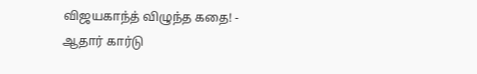விஜயகாந்த் விழுந்த கதை! -
ஆதார் கார்டு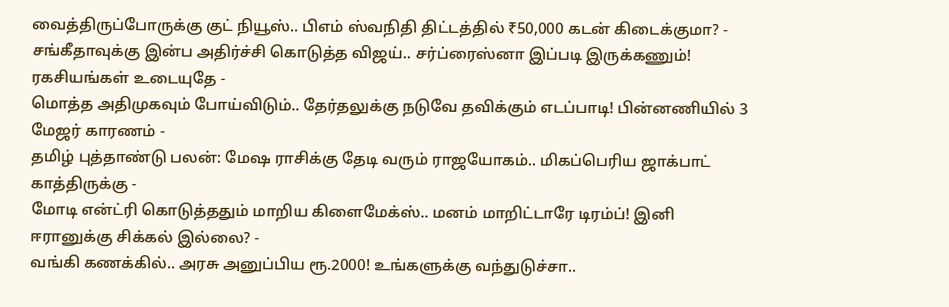வைத்திருப்போருக்கு குட் நியூஸ்.. பிஎம் ஸ்வநிதி திட்டத்தில் ₹50,000 கடன் கிடைக்குமா? -
சங்கீதாவுக்கு இன்ப அதிர்ச்சி கொடுத்த விஜய்.. சர்ப்ரைஸ்னா இப்படி இருக்கணும்! ரகசியங்கள் உடையுதே -
மொத்த அதிமுகவும் போய்விடும்.. தேர்தலுக்கு நடுவே தவிக்கும் எடப்பாடி! பின்னணியில் 3 மேஜர் காரணம் -
தமிழ் புத்தாண்டு பலன்: மேஷ ராசிக்கு தேடி வரும் ராஜயோகம்.. மிகப்பெரிய ஜாக்பாட் காத்திருக்கு -
மோடி என்ட்ரி கொடுத்ததும் மாறிய கிளைமேக்ஸ்.. மனம் மாறிட்டாரே டிரம்ப்! இனி ஈரானுக்கு சிக்கல் இல்லை? -
வங்கி கணக்கில்.. அரசு அனுப்பிய ரூ.2000! உங்களுக்கு வந்துடுச்சா..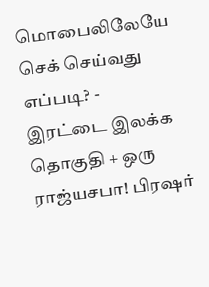மொபைலிலேயே செக் செய்வது எப்படி? -
இரட்டை இலக்க தொகுதி + ஒரு ராஜ்யசபா! பிரஷர்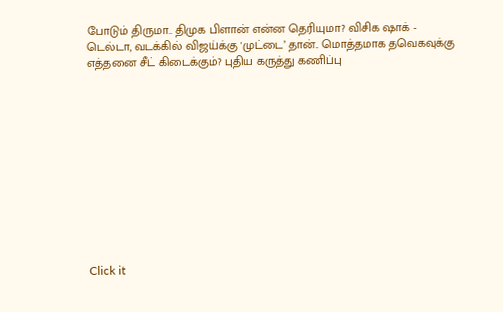போடும் திருமா.. திமுக பிளான் என்ன தெரியுமா? விசிக ஷாக் -
டெல்டா, வடக்கில் விஜய்க்கு 'முட்டை’ தான்.. மொத்தமாக தவெகவுக்கு எத்தனை சீட் கிடைக்கும்? புதிய கருத்து கணிப்பு












Click it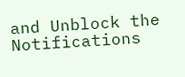and Unblock the Notifications